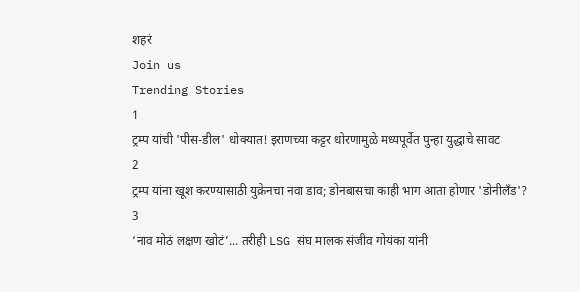शहरं
Join us
Trending Stories
1
ट्रम्प यांची 'पीस-डील' धोक्यात! इराणच्या कट्टर धोरणामुळे मध्यपूर्वेत पुन्हा युद्धाचे सावट
2
ट्रम्प यांना खूश करण्यासाठी युक्रेनचा नवा डाव; डोनबासचा काही भाग आता होणार 'डोनीलँड'?
3
‘नाव मोठं लक्षण खोटं’... तरीही LSG संघ मालक संजीव गोयंका यांनी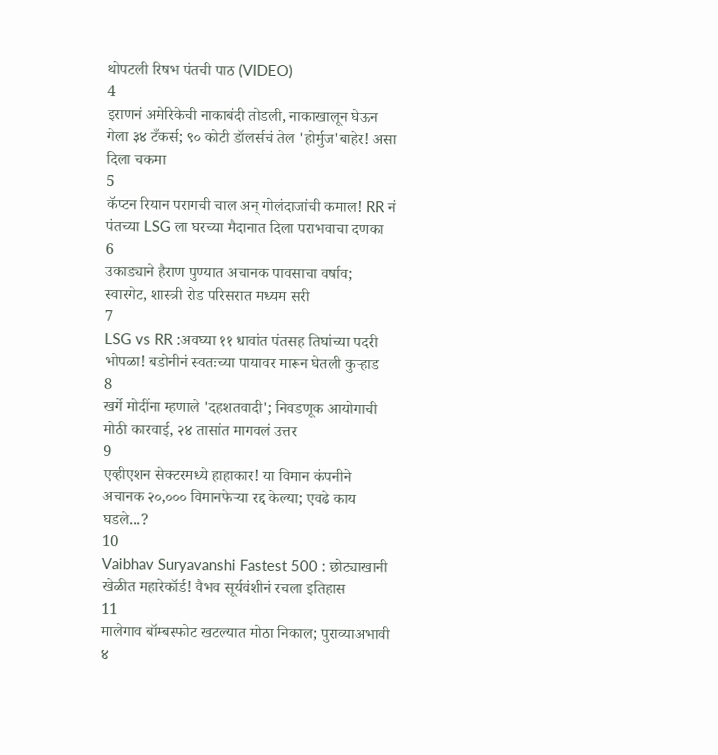थोपटली रिषभ पंतची पाठ (VIDEO)
4
इराणनं अमेरिकेची नाकाबंदी तोडली, नाकाखालून घेऊन गेला ३४ टँकर्स; ९० कोटी डॉलर्सचं तेल 'होर्मुज'बाहेर! असा दिला चकमा
5
कॅप्टन रियान परागची चाल अन् गोलंदाजांची कमाल! RR नं पंतच्या LSG ला घरच्या मैदानात दिला पराभवाचा दणका
6
उकाड्याने हैराण पुण्यात अचानक पावसाचा वर्षाव; स्वारगेट, शास्त्री रोड परिसरात मध्यम सरी
7
LSG vs RR :अवघ्या ११ धावांत पंतसह तिघांच्या पदरी भोपळा! बडोनीनं स्वतःच्या पायावर मारून घेतली कुऱ्हाड
8
खर्गे मोदींना म्हणाले 'दहशतवादी'; निवडणूक आयोगाची मोठी कारवाई, २४ तासांत मागवलं उत्तर
9
एव्हीएशन सेक्टरमध्ये हाहाकार! या विमान कंपनीने अचानक २०,००० विमानफेऱ्या रद्द केल्या; एवढे काय घडले...?
10
Vaibhav Suryavanshi Fastest 500 : छोट्याखानी खेळीत महारेकॉर्ड! वैभव सूर्यवंशीनं रचला इतिहास
11
मालेगाव बॉम्बस्फोट खटल्यात मोठा निकाल; पुराव्याअभावी ४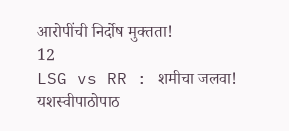आरोपींची निर्दोष मुक्तता!
12
LSG vs RR : शमीचा जलवा! यशस्वीपाठोपाठ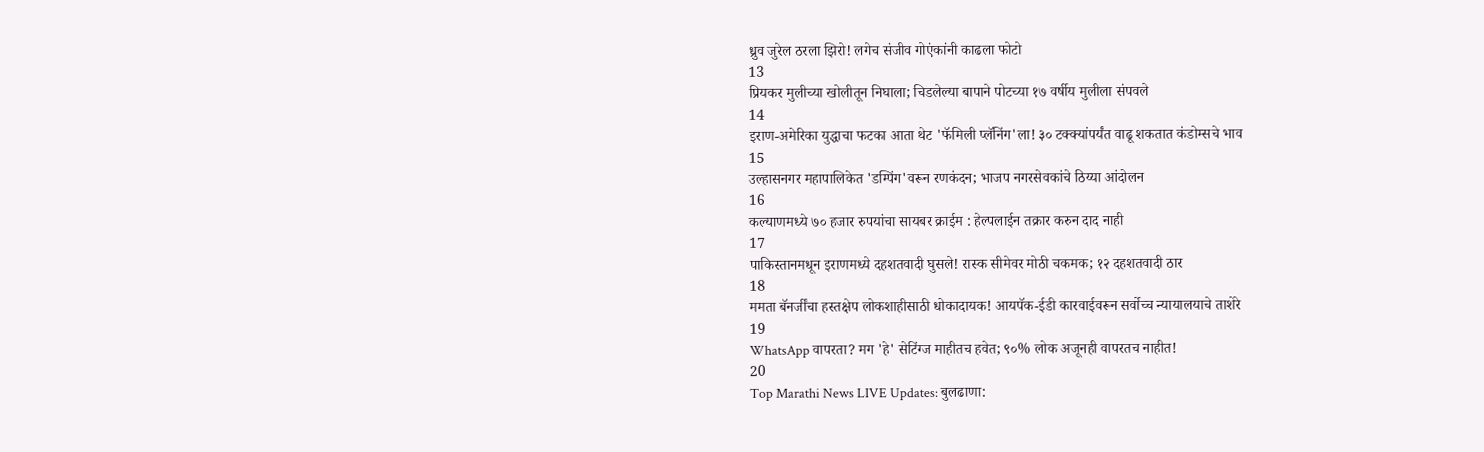ध्रुव जुरेल ठरला झिरो! लगेच संजीव गोएंकांनी काढला फोटो
13
प्रियकर मुलीच्या खोलीतून निघाला; चिडलेल्या बापाने पोटच्या १७ वर्षीय मुलीला संपवले
14
इराण-अमेरिका युद्धाचा फटका आता थेट 'फॅमिली प्लॅनिंग'ला! ३० टक्क्यांपर्यंत वाढू शकतात कंडोम्सचे भाव
15
उल्हासनगर महापालिकेत 'डम्पिंग'वरून रणकंदन; भाजप नगरसेवकांचे ठिय्या आंदोलन
16
कल्याणमध्ये ७० हजार रुपयांचा सायबर क्राईम : हेल्पलाईन तक्रार करुन दाद नाही
17
पाकिस्तानमधून इराणमध्ये दहशतवादी घुसले! रास्क सीमेवर मोठी चकमक; १२ दहशतवादी ठार
18
ममता बॅनर्जींचा हस्तक्षेप लोकशाहीसाठी धोकादायक! आयपॅक-ईडी कारवाईवरून सर्वोच्च न्यायालयाचे ताशेरे
19
WhatsApp वापरता? मग 'हे' सेटिंग्ज माहीतच हवेत; ९०% लोक अजूनही वापरतच नाहीत!
20
Top Marathi News LIVE Updates: बुलढाणा: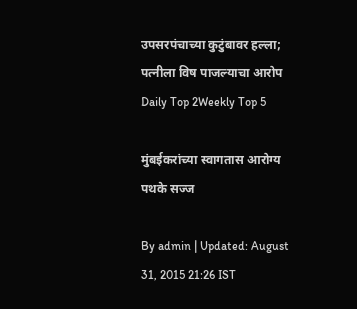उपसरपंचाच्या कुटुंबावर हल्ला; पत्नीला विष पाजल्याचा आरोप
Daily Top 2Weekly Top 5

मुंबईकरांच्या स्वागतास आरोग्य पथके सज्ज

By admin | Updated: August 31, 2015 21:26 IST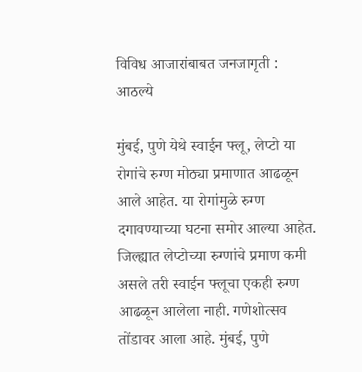विविध आजारांबाबत जनजागृती : आठल्ये

मुंबई, पुणे येथे स्वाईन फ्लू, लेप्टो या रोगांचे रुग्ण मोठ्या प्रमाणात आढळून आले आहेत. या रोगांमुळे रुग्ण दगावण्याच्या घटना समोर आल्या आहेत. जिल्ह्यात लेप्टोच्या रुग्णांचे प्रमाण कमी असले तरी स्वाईन फ्लूचा एकही रुग्ण आढळून आलेला नाही. गणेशोत्सव तोंडावर आला आहे. मुंबई, पुणे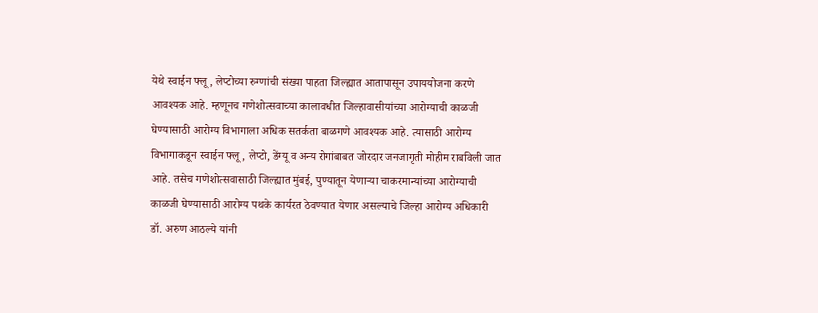येथे स्वाईन फ्लू, लेप्टोच्या रुग्णांची संख्या पाहता जिल्ह्यात आतापासून उपाययोजना करणे आवश्यक आहे. म्हणूनच गणेशोत्सवाच्या कालावधीत जिल्हावासीयांच्या आरोग्याची काळजी घेण्यासाठी आरोग्य विभागाला अधिक सतर्कता बाळगणे आवश्यक आहे. त्यासाठी आरोग्य विभागाकडून स्वाईन फ्लू, लेप्टो, डेंग्यू व अन्य रोगांबाबत जोरदार जनजागृती मोहीम राबविली जात आहे. तसेच गणेशोत्सवासाठी जिल्ह्यात मुंबई, पुण्यातून येणाऱ्या चाकरमान्यांच्या आरोग्याची काळजी घेण्यासाठी आरोग्य पथके कार्यरत ठेवण्यात येणार असल्याचे जिल्हा आरोग्य अधिकारी डॉ. अरुण आठल्ये यांनी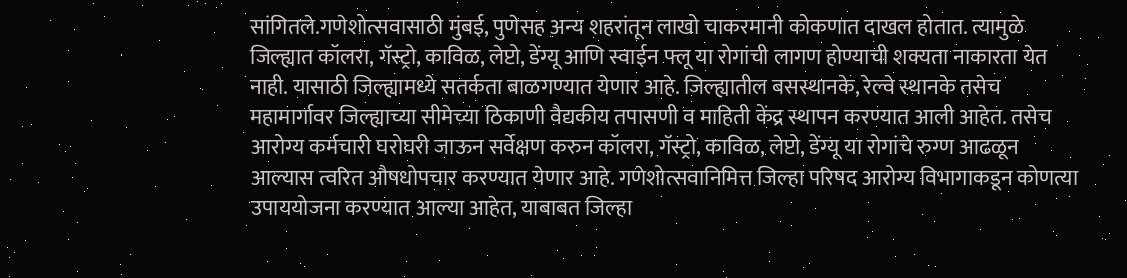सांगितले.गणेशोत्सवासाठी मुंबई, पुणेसह अन्य शहरांतून लाखो चाकरमानी कोकणात दाखल होतात. त्यामुळे जिल्ह्यात कॉलरा, गॅस्ट्रो, काविळ, लेप्टो, डेंग्यू आणि स्वाईन फ्लू या रोगांची लागण होण्याची शक्यता नाकारता येत नाही. यासाठी जिल्ह्यामध्ये सतर्कता बाळगण्यात येणार आहे. जिल्ह्यातील बसस्थानके, रेल्वे स्थानके तसेच महामार्गावर जिल्ह्याच्या सीमेच्या ठिकाणी वैद्यकीय तपासणी व माहिती केंद्र स्थापन करण्यात आली आहेत. तसेच आरोग्य कर्मचारी घरोघरी जाऊन सर्वेक्षण करुन कॉलरा, गॅस्ट्रो, काविळ, लेप्टो, डेंग्यू या रोगांचे रुग्ण आढळून आल्यास त्वरित औषधोपचार करण्यात येणार आहे. गणेशोत्सवानिमित्त जिल्हा परिषद आरोग्य विभागाकडून कोणत्या उपाययोजना करण्यात आल्या आहेत, याबाबत जिल्हा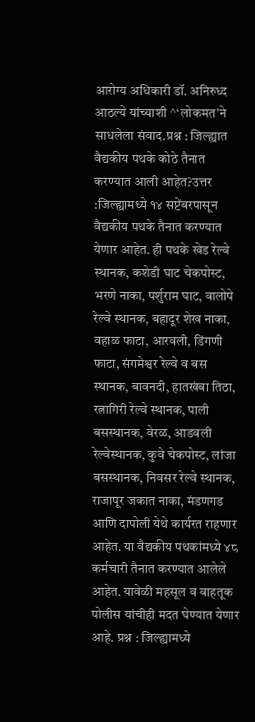आरोग्य अधिकारी डॉ. अनिरुध्द आठल्ये यांच्याशी ^‘लोकमत’ने साधलेला संवाद.प्रश्न : जिल्ह्यात वैद्यकीय पथके कोठे तैनात करण्यात आली आहेत?उत्तर :जिल्ह्यामध्ये १४ सप्टेंबरपासून वैद्यकीय पथके तैनात करण्यात येणार आहेत. ही पथके खेड रेल्वे स्थानक, कशेडी घाट चेकपोस्ट, भरणे नाका, पर्शुराम घाट, वालोपे रेल्वे स्थानक, बहादूर शेख नाका, वहाळ फाटा, आरवली, डिंगणी फाटा, संगमेश्वर रेल्वे व बस स्थानक, बावनदी, हातखंबा तिठा, रत्नागिरी रेल्वे स्थानक, पाली बसस्थानक, वेरळ, आडवली रेल्वेस्थानक, कुवे चेकपोस्ट, लांजा बसस्थानक, निवसर रेल्वे स्थानक, राजापूर जकात नाका, मंडणगड आणि दापोली येथे कार्यरत राहणार आहेत. या वैद्यकीय पथकांमध्ये ४८ कर्मचारी तैनात करण्यात आलेले आहेत. यावेळी महसूल व वाहतूक पोलीस यांचीही मदत घेण्यात येणार आहे. प्रश्न : जिल्ह्यामध्ये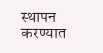स्थापन करण्यात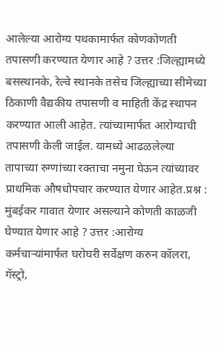आलेल्या आरोग्य पथकामार्फत कोणकोणती तपासणी करण्यात येणार आहे ? उत्तर :जिल्ह्यामध्ये बसस्थानके, रेल्वे स्थानके तसेच जिल्ह्याच्या सीमेच्या ठिकाणी वैद्यकीय तपासणी व माहिती केंद्र स्थापन करण्यात आली आहेत. त्यांच्यामार्फत आरोग्याची तपासणी केली जाईल. यामध्ये आढळलेल्या तापाच्या रुग्णांच्या रक्ताचा नमुना घेऊन त्यांच्यावर प्राथमिक औषधोपचार करण्यात येणार आहेत.प्रश्न : मुंबईकर गावात येणार असल्याने कोणती काळजी घेण्यात येणार आहे ? उत्तर :आरोग्य कर्मचाऱ्यांमार्फत घरोघरी सर्वेक्षण करुन कॉलरा, गॅस्ट्रो,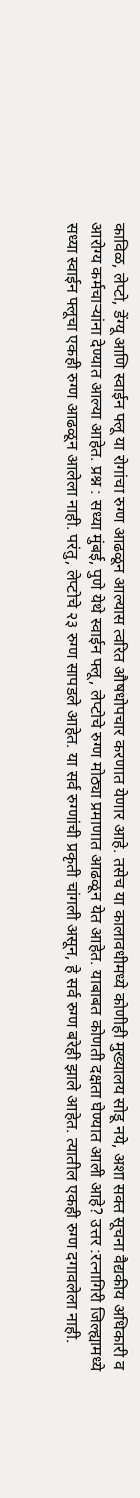काविळ, लेप्टो, डेंग्यू आणि स्वाईन फ्लू या रोगांचा रुग्ण आढळून आल्यास त्वरित औषधोपचार करणात येणार आहे. तसेच या कालावधीमध्ये कोणीही मुख्यालय सोडू नये, अशा सक्त सूचना वैद्यकीय अधिकारी व आरोग्य कर्मचाऱ्यांना देण्यात आल्या आहेत. प्रश्न : सध्या मुंबई, पुणे येथे स्वाईन फ्लू, लेप्टोचे रुग्ण मोठ्या प्रमाणात आढळून येत आहेत. याबाबत कोणती दक्षता घेण्यात आली आहे? उत्तर :रत्नागिरी जिल्ह्यामध्ये सध्या स्वाईन फ्लूचा एकही रुग्ण आढळून आलेला नाही. परंतु, लेप्टोचे २३ रुग्ण सापडले आहेत. या सर्व रुग्णांची प्रकृती चांगली असून, हे सर्व रुग्ण बरेही झाले आहेत. त्यातील एकही रुग्ण दगावलेला नाही.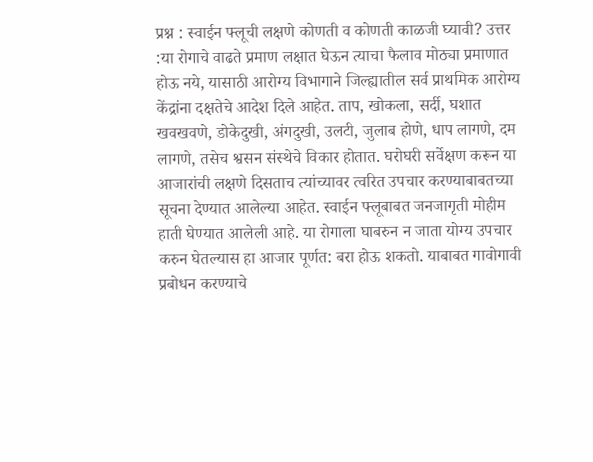प्रश्न : स्वाईन फ्लूची लक्षणे कोणती व कोणती काळजी घ्यावी? उत्तर :या रोगाचे वाढते प्रमाण लक्षात घेऊन त्याचा फैलाव मोठ्या प्रमाणात होऊ नये, यासाठी आरोग्य विभागाने जिल्ह्यातील सर्व प्राथमिक आरोग्य केंद्रांना दक्षतेचे आदेश दिले आहेत. ताप, खोकला, सर्दी, घशात खवखवणे, डोकेदुखी, अंगदुखी, उलटी, जुलाब होणे, धाप लागणे, दम लागणे, तसेच श्वसन संस्थेचे विकार होतात. घरोघरी सर्वेक्षण करून या आजारांची लक्षणे दिसताच त्यांच्यावर त्वरित उपचार करण्याबाबतच्या सूचना देण्यात आलेल्या आहेत. स्वाईन फ्लूबाबत जनजागृती मोहीम हाती घेण्यात आलेली आहे. या रोगाला घाबरुन न जाता योग्य उपचार करुन घेतल्यास हा आजार पूर्णत: बरा होऊ शकतो. याबाबत गावोगावी प्रबोधन करण्याचे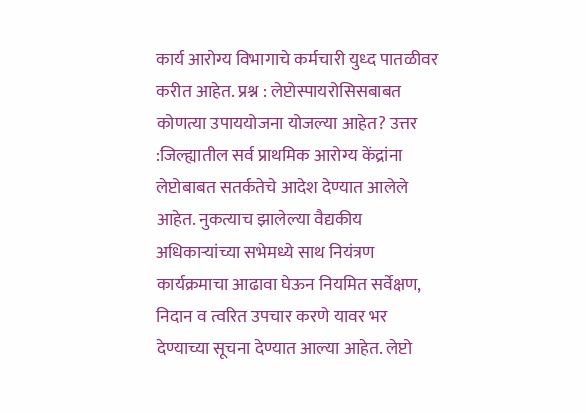कार्य आरोग्य विभागाचे कर्मचारी युध्द पातळीवर करीत आहेत. प्रश्न : लेप्टोस्पायरोसिसबाबत कोणत्या उपाययोजना योजल्या आहेत? उत्तर :जिल्ह्यातील सर्व प्राथमिक आरोग्य केंद्रांना लेप्टोबाबत सतर्कतेचे आदेश देण्यात आलेले आहेत. नुकत्याच झालेल्या वैद्यकीय अधिकाऱ्यांच्या सभेमध्ये साथ नियंत्रण कार्यक्रमाचा आढावा घेऊन नियमित सर्वेक्षण, निदान व त्वरित उपचार करणे यावर भर देण्याच्या सूचना देण्यात आल्या आहेत. लेप्टो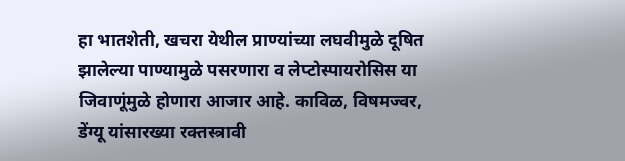हा भातशेती, खचरा येथील प्राण्यांच्या लघवीमुळे दूषित झालेल्या पाण्यामुळे पसरणारा व लेप्टोस्पायरोसिस या जिवाणूंमुळे होणारा आजार आहे. काविळ, विषमज्वर, डेंग्यू यांसारख्या रक्तस्त्रावी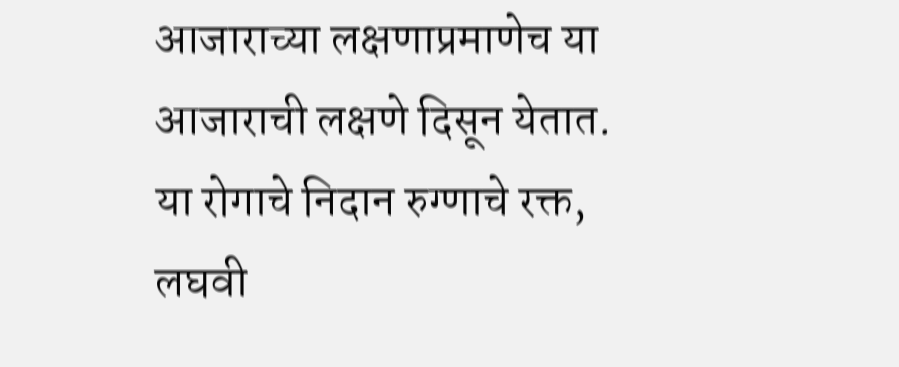आजाराच्या लक्षणाप्रमाणेच या आजाराची लक्षणे दिसून येतात. या रोगाचे निदान रुग्णाचे रक्त, लघवी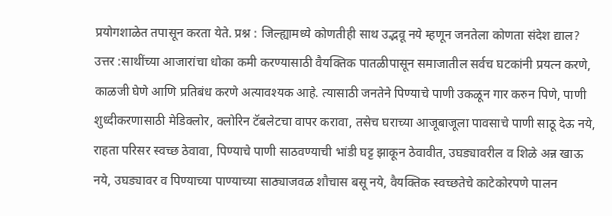प्रयोगशाळेत तपासून करता येते. प्रश्न : जिल्ह्यामध्ये कोणतीही साथ उद्भवू नये म्हणून जनतेला कोणता संदेश द्याल? उत्तर :साथींच्या आजारांचा धोका कमी करण्यासाठी वैयक्तिक पातळीपासून समाजातील सर्वच घटकांनी प्रयत्न करणे, काळजी घेणे आणि प्रतिबंध करणे अत्यावश्यक आहे. त्यासाठी जनतेने पिण्याचे पाणी उकळून गार करुन पिणे, पाणी शुध्दीकरणासाठी मेडिक्लोर, क्लोरिन टॅबलेटचा वापर करावा, तसेच घराच्या आजूबाजूला पावसाचे पाणी साठू देऊ नये, राहता परिसर स्वच्छ ठेवावा, पिण्याचे पाणी साठवण्याची भांडी घट्ट झाकून ठेवावीत, उघड्यावरील व शिळे अन्न खाऊ नये, उघड्यावर व पिण्याच्या पाण्याच्या साठ्याजवळ शौचास बसू नये, वैयक्तिक स्वच्छतेचे काटेकोरपणे पालन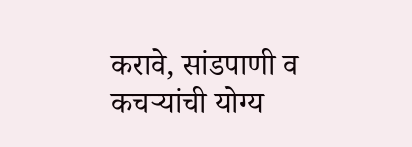करावे, सांडपाणी व कचऱ्यांची योग्य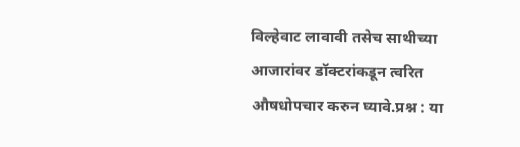विल्हेवाट लावावी तसेच साथीच्या आजारांवर डॉक्टरांकडून त्वरित औषधोपचार करुन घ्यावे.प्रश्न : या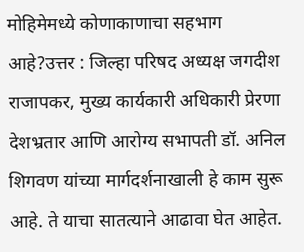मोहिमेमध्ये कोणाकाणाचा सहभाग आहे?उत्तर : जिल्हा परिषद अध्यक्ष जगदीश राजापकर, मुख्य कार्यकारी अधिकारी प्रेरणा देशभ्रतार आणि आरोग्य सभापती डॉ. अनिल शिगवण यांच्या मार्गदर्शनाखाली हे काम सुरू आहे. ते याचा सातत्याने आढावा घेत आहेत.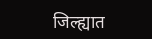जिल्ह्यात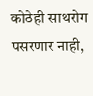कोठेही साथरोग पसरणार नाही,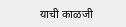याची काळजी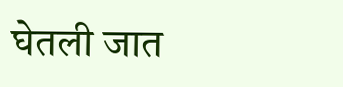घेतली जात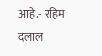आहे.- रहिम दलाल